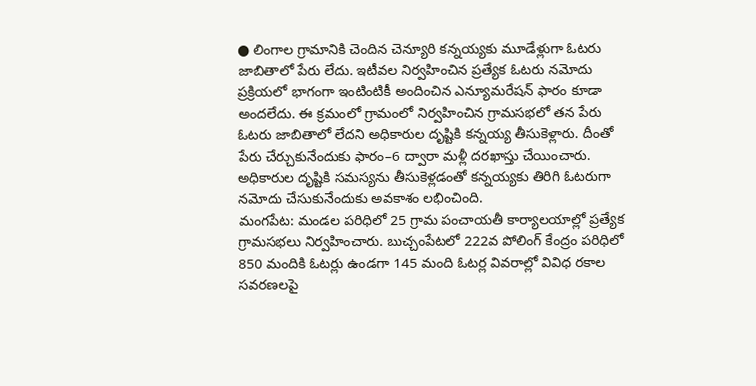● లింగాల గ్రామానికి చెందిన చెన్యూరి కన్నయ్యకు మూడేళ్లుగా ఓటరు జాబితాలో పేరు లేదు. ఇటీవల నిర్వహించిన ప్రత్యేక ఓటరు నమోదు ప్రక్రియలో భాగంగా ఇంటింటికీ అందించిన ఎన్యూమరేషన్ ఫారం కూడా అందలేదు. ఈ క్రమంలో గ్రామంలో నిర్వహించిన గ్రామసభలో తన పేరు ఓటరు జాబితాలో లేదని అధికారుల దృష్టికి కన్నయ్య తీసుకెళ్లారు. దీంతో పేరు చేర్చుకునేందుకు ఫారం–6 ద్వారా మళ్లీ దరఖాస్తు చేయించారు. అధికారుల దృష్టికి సమస్యను తీసుకెళ్లడంతో కన్నయ్యకు తిరిగి ఓటరుగా నమోదు చేసుకునేందుకు అవకాశం లభించింది.
మంగపేట: మండల పరిధిలో 25 గ్రామ పంచాయతీ కార్యాలయాల్లో ప్రత్యేక గ్రామసభలు నిర్వహించారు. బుచ్చంపేటలో 222వ పోలింగ్ కేంద్రం పరిధిలో 850 మందికి ఓటర్లు ఉండగా 145 మంది ఓటర్ల వివరాల్లో వివిధ రకాల సవరణలపై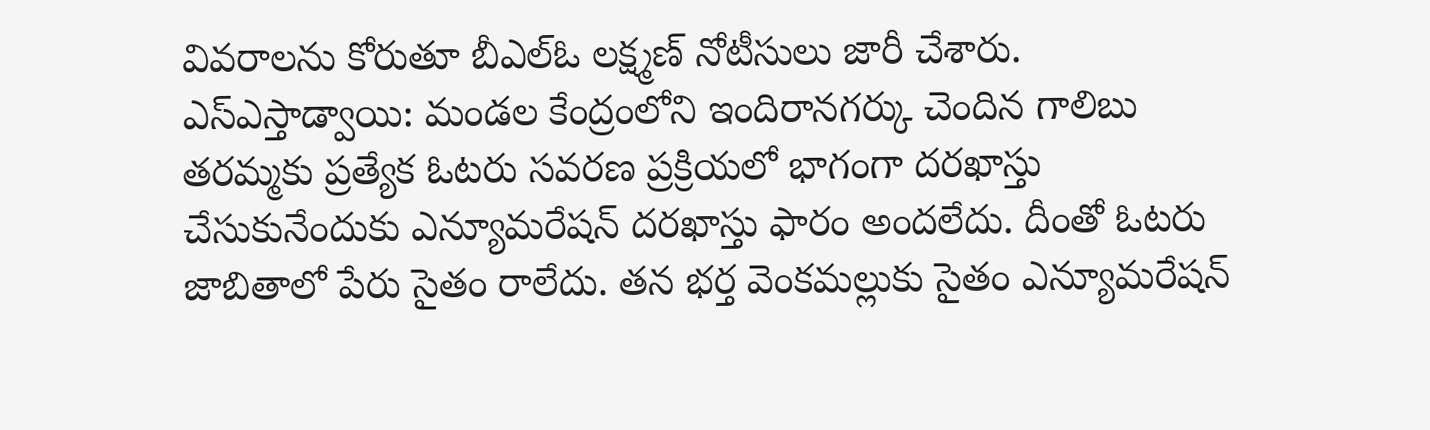వివరాలను కోరుతూ బీఎల్ఓ లక్ష్మణ్ నోటీసులు జారీ చేశారు.
ఎస్ఎస్తాడ్వాయి: మండల కేంద్రంలోని ఇందిరానగర్కు చెందిన గాలిబు తరమ్మకు ప్రత్యేక ఓటరు సవరణ ప్రక్రియలో భాగంగా దరఖాస్తు చేసుకునేందుకు ఎన్యూమరేషన్ దరఖాస్తు ఫారం అందలేదు. దీంతో ఓటరు జాబితాలో పేరు సైతం రాలేదు. తన భర్త వెంకమల్లుకు సైతం ఎన్యూమరేషన్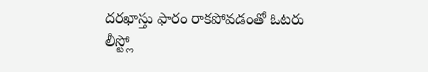దరఖాస్తు ఫారం రాకపోవడంతో ఓటరు లీస్ట్లో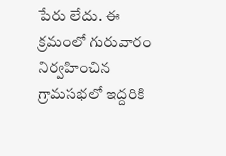పేరు లేదు. ఈ క్రమంలో గురువారం నిర్వహించిన గ్రామసభలో ఇద్దరికి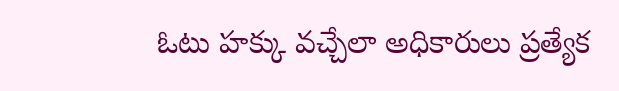ఓటు హక్కు వచ్చేలా అధికారులు ప్రత్యేక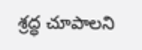శ్రద్ధ చూపాలని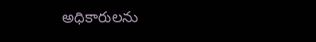అధికారులను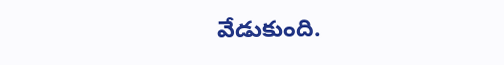వేడుకుంది.